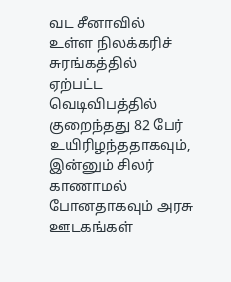வட சீனாவில் உள்ள நிலக்கரிச் சுரங்கத்தில் ஏற்பட்ட வெடிவிபத்தில் குறைந்தது 82 பேர் உயிரிழந்ததாகவும், இன்னும் சிலர் காணாமல் போனதாகவும் அரசு ஊடகங்கள்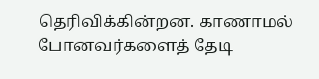தெரிவிக்கின்றன. காணாமல் போனவர்களைத் தேடி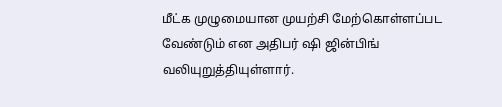மீட்க முழுமையான முயற்சி மேற்கொள்ளப்பட வேண்டும் என அதிபர் ஷி ஜின்பிங் வலியுறுத்தியுள்ளார்.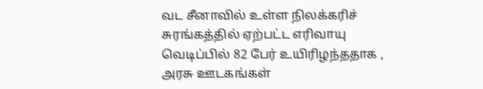வட சீனாவில் உள்ள நிலக்கரிச் சுரங்கத்தில் ஏற்பட்ட எரிவாயு வெடிப்பில் 82 பேர் உயிரிழந்ததாக , அரசு ஊடகங்கள்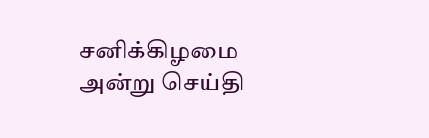சனிக்கிழமை அன்று செய்தி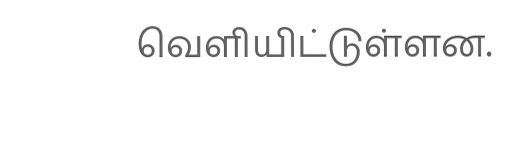வெளியிட்டுள்ளன.